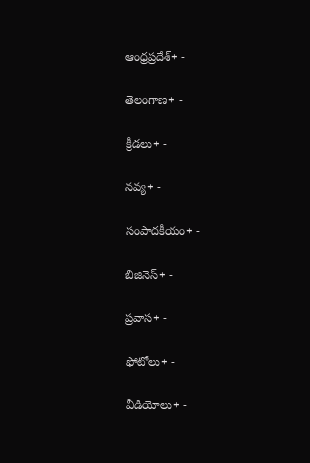ఆంధ్రప్రదేశ్+ -

తెలంగాణ+ -

క్రీడలు+ -

నవ్య+ -

సంపాదకీయం+ -

బిజినెస్+ -

ప్రవాస+ -

ఫోటోలు+ -

వీడియోలు+ -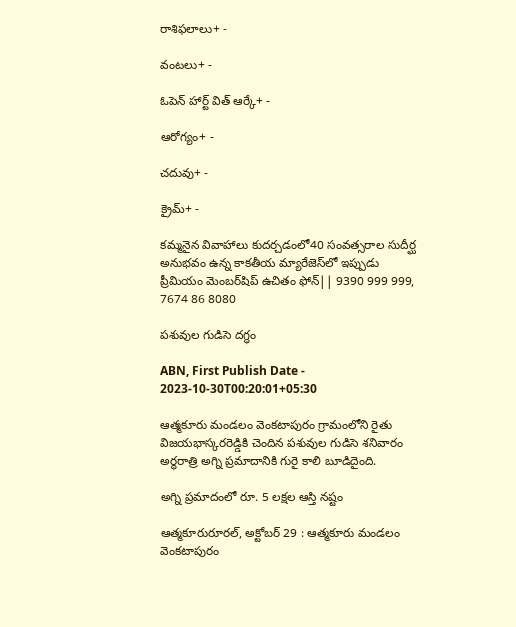రాశిఫలాలు+ -

వంటలు+ -

ఓపెన్ హార్ట్ విత్ ఆర్కే+ -

ఆరోగ్యం+ -

చదువు+ -

క్రైమ్+ -

కమ్మనైన వివాహాలు కుదర్చడంలో40 సంవత్సరాల సుదీర్ఘ అనుభవం ఉన్న కాకతీయ మ్యారేజెస్‌లో ఇప్పుడు ప్రీమియం మెంబర్‌షిప్‌ ఉచితం ఫోన్|| 9390 999 999, 7674 86 8080

పశువుల గుడిసె దగ్ధం

ABN, First Publish Date - 2023-10-30T00:20:01+05:30

ఆత్మకూరు మండలం వెంకటాపురం గ్రామంలోని రైతు విజయభాస్కరరెడ్డికి చెందిన పశువుల గుడిసె శనివారం అర్ధరాత్రి అగ్ని ప్రమాదానికి గురై కాలి బూడిదైంది.

అగ్ని ప్రమాదంలో రూ. 5 లక్షల ఆస్తి నష్టం

ఆత్మకూరురూరల్‌, అక్టోబర్‌ 29 : ఆత్మకూరు మండలం వెంకటాపురం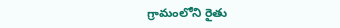గ్రామంలోని రైతు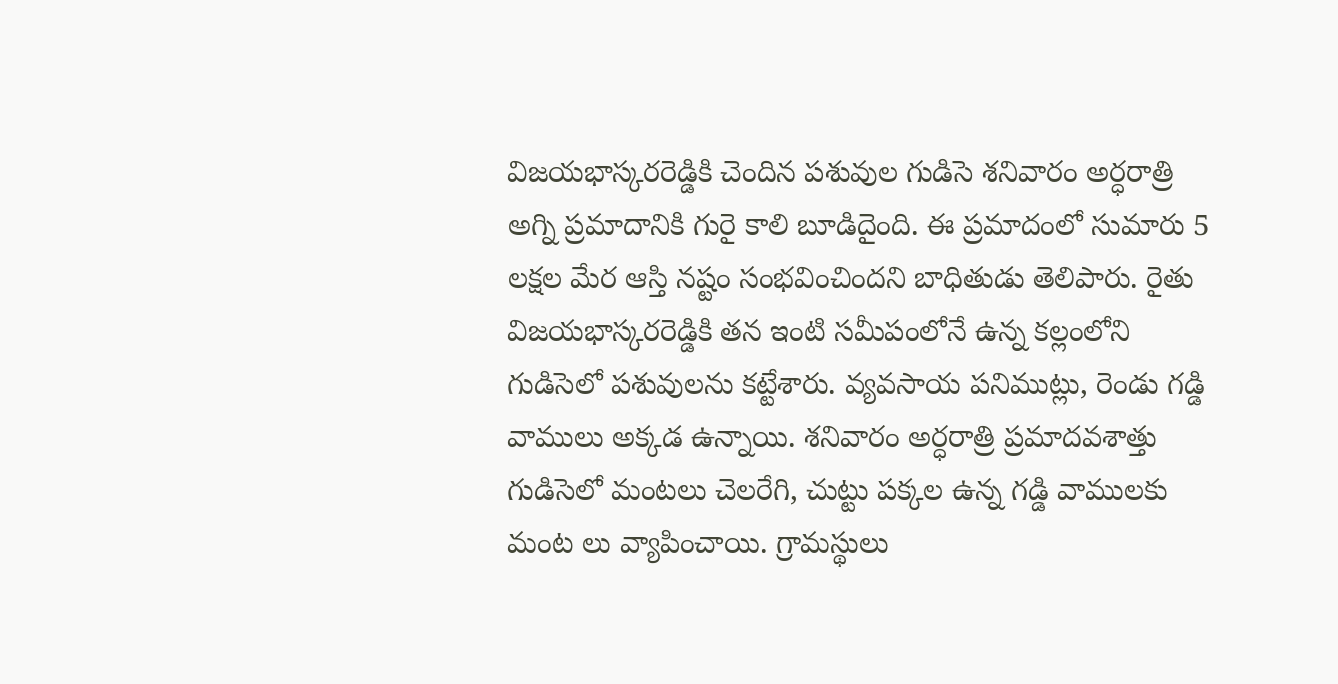విజయభాస్కరరెడ్డికి చెందిన పశువుల గుడిసె శనివారం అర్ధరాత్రి అగ్ని ప్రమాదానికి గురై కాలి బూడిదైంది. ఈ ప్రమాదంలో సుమారు 5 లక్షల మేర ఆస్తి నష్టం సంభవించిందని బాధితుడు తెలిపారు. రైతు విజయభాస్కరరెడ్డికి తన ఇంటి సమీపంలోనే ఉన్న కల్లంలోని గుడిసెలో పశువులను కట్టేశారు. వ్యవసాయ పనిముట్లు, రెండు గడ్డి వాములు అక్కడ ఉన్నాయి. శనివారం అర్ధరాత్రి ప్రమాదవశాత్తు గుడిసెలో మంటలు చెలరేగి, చుట్టు పక్కల ఉన్న గడ్డి వాములకు మంట లు వ్యాపించాయి. గ్రామస్థులు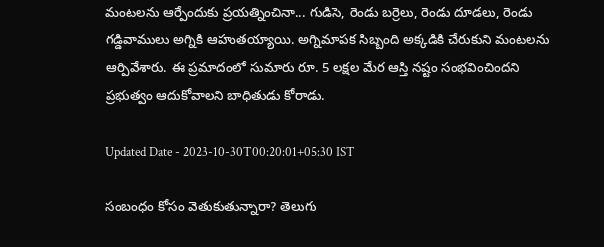మంటలను ఆర్పేందుకు ప్రయత్నించినా... గుడిసె, రెండు బర్రెలు, రెండు దూడలు, రెండు గడ్డివాములు అగ్నికి ఆహుతయ్యాయి. అగ్నిమాపక సిబ్బంది అక్కడికి చేరుకుని మంటలను ఆర్పివేశారు. ఈ ప్రమాదంలో సుమారు రూ. 5 లక్షల మేర ఆస్తి నష్టం సంభవించిందని ప్రభుత్వం ఆదుకోవాలని బాధితుడు కోరాడు.

Updated Date - 2023-10-30T00:20:01+05:30 IST

సంబంధం కోసం వెతుకుతున్నారా? తెలుగు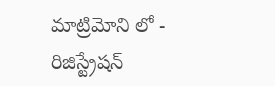మాట్రిమోని లో - రిజిస్ట్రేషన్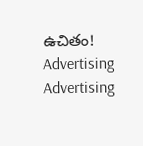ఉచితం!
Advertising
Advertising